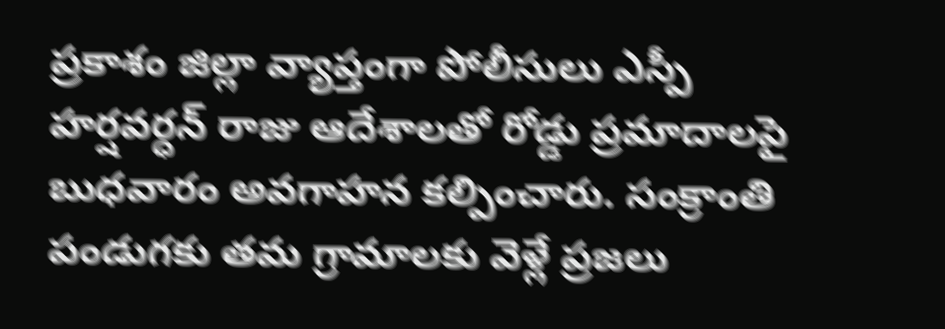ప్రకాశం జిల్లా వ్యాప్తంగా పోలీసులు ఎస్పీ హర్షవర్ధన్ రాజు ఆదేశాలతో రోడ్డు ప్రమాదాలపై బుధవారం అవగాహన కల్పించారు. సంక్రాంతి పండుగకు తమ గ్రామాలకు వెళ్లే ప్రజలు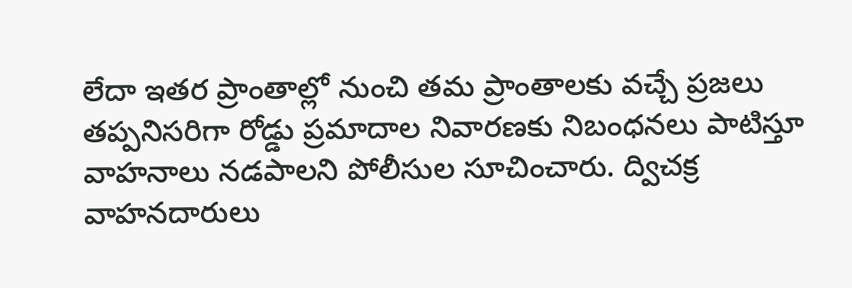లేదా ఇతర ప్రాంతాల్లో నుంచి తమ ప్రాంతాలకు వచ్చే ప్రజలు తప్పనిసరిగా రోడ్డు ప్రమాదాల నివారణకు నిబంధనలు పాటిస్తూ వాహనాలు నడపాలని పోలీసుల సూచించారు. ద్విచక్ర వాహనదారులు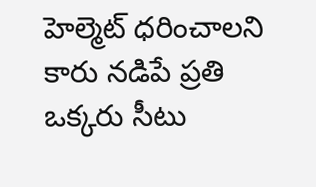హెల్మెట్ ధరించాలని కారు నడిపే ప్రతి ఒక్కరు సీటు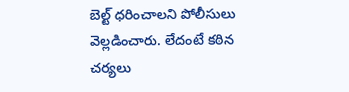బెల్ట్ ధరించాలని పోలీసులు వెల్లడించారు. లేదంటే కఠిన చర్యలు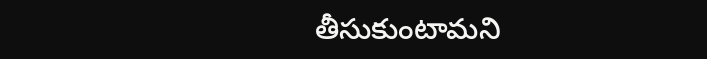తీసుకుంటామని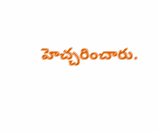హెచ్చరించారు.